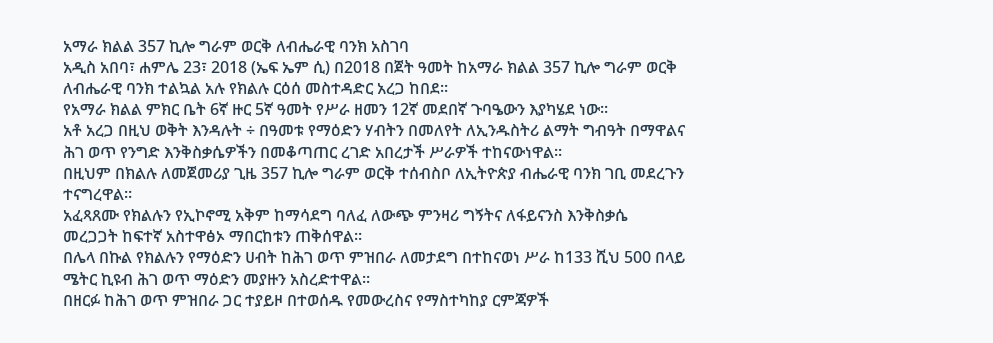አማራ ክልል 357 ኪሎ ግራም ወርቅ ለብሔራዊ ባንክ አስገባ
አዲስ አበባ፣ ሐምሌ 23፣ 2018 (ኤፍ ኤም ሲ) በ2018 በጀት ዓመት ከአማራ ክልል 357 ኪሎ ግራም ወርቅ ለብሔራዊ ባንክ ተልኳል አሉ የክልሉ ርዕሰ መስተዳድር አረጋ ከበደ፡፡
የአማራ ክልል ምክር ቤት 6ኛ ዙር 5ኛ ዓመት የሥራ ዘመን 12ኛ መደበኛ ጉባዔውን እያካሄደ ነው፡፡
አቶ አረጋ በዚህ ወቅት እንዳሉት ÷ በዓመቱ የማዕድን ሃብትን በመለየት ለኢንዱስትሪ ልማት ግብዓት በማዋልና ሕገ ወጥ የንግድ እንቅስቃሴዎችን በመቆጣጠር ረገድ አበረታች ሥራዎች ተከናውነዋል፡፡
በዚህም በክልሉ ለመጀመሪያ ጊዜ 357 ኪሎ ግራም ወርቅ ተሰብስቦ ለኢትዮጵያ ብሔራዊ ባንክ ገቢ መደረጉን ተናግረዋል።
አፈጻጸሙ የክልሉን የኢኮኖሚ አቅም ከማሳደግ ባለፈ ለውጭ ምንዛሪ ግኝትና ለፋይናንስ እንቅስቃሴ መረጋጋት ከፍተኛ አስተዋፅኦ ማበርከቱን ጠቅሰዋል፡፡
በሌላ በኩል የክልሉን የማዕድን ሀብት ከሕገ ወጥ ምዝበራ ለመታደግ በተከናወነ ሥራ ከ133 ሺህ 500 በላይ ሜትር ኪዩብ ሕገ ወጥ ማዕድን መያዙን አስረድተዋል።
በዘርፉ ከሕገ ወጥ ምዝበራ ጋር ተያይዞ በተወሰዱ የመውረስና የማስተካከያ ርምጃዎች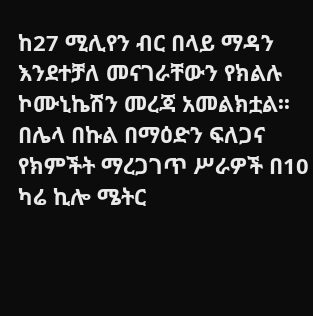ከ27 ሚሊየን ብር በላይ ማዳን እንደተቻለ መናገራቸውን የክልሉ ኮሙኒኬሽን መረጃ አመልክቷል፡፡
በሌላ በኩል በማዕድን ፍለጋና የክምችት ማረጋገጥ ሥራዎች በ10 ካሬ ኪሎ ሜትር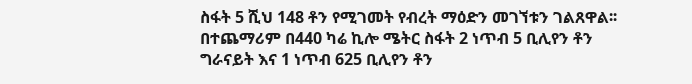ስፋት 5 ሺህ 148 ቶን የሚገመት የብረት ማዕድን መገኘቱን ገልጸዋል፡፡
በተጨማሪም በ440 ካሬ ኪሎ ሜትር ስፋት 2 ነጥብ 5 ቢሊየን ቶን ግራናይት እና 1 ነጥብ 625 ቢሊየን ቶን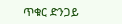ጥቁር ድንጋይ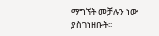ማግኘት መቻሉን ነው ያስገነዘቡት፡፡